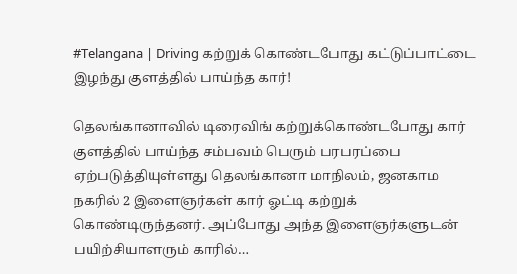#Telangana | Driving கற்றுக் கொண்டபோது கட்டுப்பாட்டை இழந்து குளத்தில் பாய்ந்த கார்!

தெலங்கானாவில் டிரைவிங் கற்றுக்கொண்டபோது கார் குளத்தில் பாய்ந்த சம்பவம் பெரும் பரபரப்பை ஏற்படுத்தியுள்ளது தெலங்கானா மாநிலம், ஜனகாம நகரில் 2 இளைஞர்கள் கார் ஓட்டி கற்றுக் கொண்டிருந்தனர். அப்போது அந்த இளைஞர்களுடன் பயிற்சியாளரும் காரில்…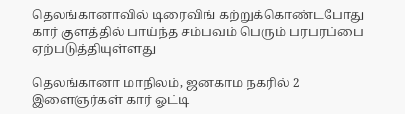தெலங்கானாவில் டிரைவிங் கற்றுக்கொண்டபோது கார் குளத்தில் பாய்ந்த சம்பவம் பெரும் பரபரப்பை ஏற்படுத்தியுள்ளது

தெலங்கானா மாநிலம், ஜனகாம நகரில் 2 இளைஞர்கள் கார் ஓட்டி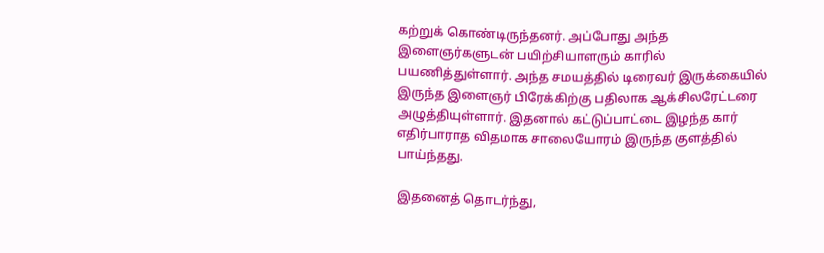கற்றுக் கொண்டிருந்தனர். அப்போது அந்த இளைஞர்களுடன் பயிற்சியாளரும் காரில் பயணித்துள்ளார். அந்த சமயத்தில் டிரைவர் இருக்கையில் இருந்த இளைஞர் பிரேக்கிற்கு பதிலாக ஆக்சிலரேட்டரை அழுத்தியுள்ளார். இதனால் கட்டுப்பாட்டை இழந்த கார் எதிர்பாராத விதமாக சாலையோரம் இருந்த குளத்தில் பாய்ந்தது.

இதனைத் தொடர்ந்து,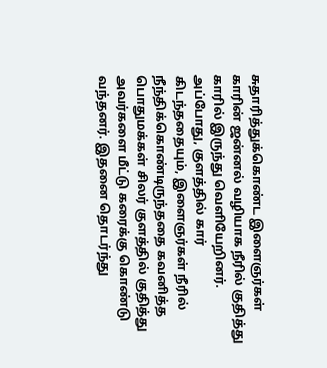சுதாரித்துக்கொண்ட இளைஞர்கள் காரின் ஜன்னல் வழியாக நீரில் குதித்து காரில் இருந்து வெளியேறினர். அப்போது, குளத்தில் கார் கிடந்ததையும், இளைஞர்கள் நீரில் நீந்திக்கொண்டிருந்ததை கவனித்த பொதுமக்கள் சிலர் குளத்தில் குதித்து அவர்களை மீட்டு கரைக்கு கொண்டு வந்தனர். இதனை தொடர்ந்து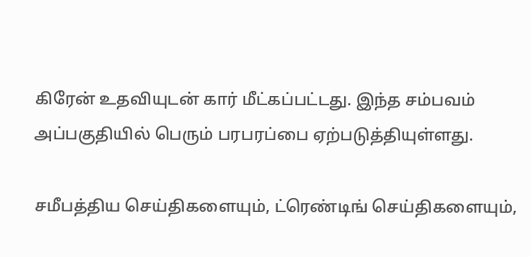கிரேன் உதவியுடன் கார் மீட்கப்பட்டது. இந்த சம்பவம் அப்பகுதியில் பெரும் பரபரப்பை ஏற்படுத்தியுள்ளது.

சமீபத்திய செய்திகளையும், ட்ரெண்டிங் செய்திகளையும்,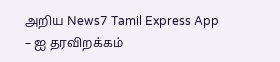அறிய News7 Tamil Express App – ஐ தரவிறக்கம்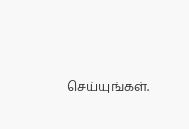செய்யுங்கள்.